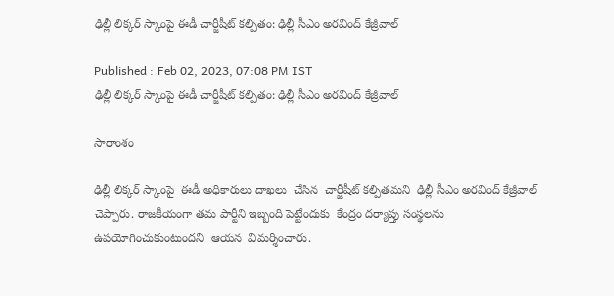ఢిల్లీ లిక్కర్ స్కాంపై ఈడీ చార్జీషీట్ కల్పితం: ఢిల్లీ సీఎం అరవింద్ కేజ్రీవాల్

Published : Feb 02, 2023, 07:08 PM IST
ఢిల్లీ లిక్కర్ స్కాంపై ఈడీ చార్జీషీట్ కల్పితం: ఢిల్లీ సీఎం అరవింద్ కేజ్రీవాల్

సారాంశం

ఢిల్లీ లిక్కర్ స్కాంపై  ఈడీ అధికారులు దాఖలు  చేసిన  చార్జీషీట్ కల్పితమని  ఢిల్లీ సీఎం అరవింద్ కేజ్రీవాల్ చెప్పారు. రాజకీయంగా తమ పార్టీని ఇబ్బంది పెట్టేందుకు  కేంద్రం దర్యాప్తు సంస్థలను  ఉపయోగించుకుంటుందని  ఆయన  విమర్శించారు.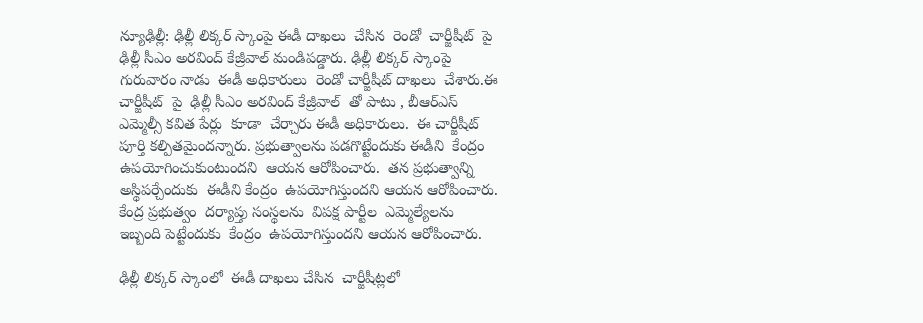న్యూఢిల్లీ: ఢిల్లీ లిక్కర్ స్కాంపై ఈడీ దాఖలు  చేసిన  రెండో  చార్జీషీట్  పై  ఢిల్లీ సీఎం అరవింద్ కేజ్రీవాల్ మండిపడ్డారు. ఢిల్లీ లిక్కర్ స్కాంపై  గురువారం నాడు  ఈడీ అధికారులు  రెండో చార్జీషీట్ దాఖలు  చేశారు.ఈ చార్జీషీట్  పై  ఢిల్లీ సీఎం అరవింద్ కేజ్రీవాల్  తో పాటు , బీఆర్ఎస్ ఎమ్మెల్సీ కవిత పేర్లు  కూడా  చేర్చారు ఈడీ అధికారులు.  ఈ చార్జీషీట్ పూర్తి కల్పితమైందన్నారు. ప్రభుత్వాలను పడగొట్టేందుకు ఈడీని  కేంద్రం ఉపయోగించుకుంటుందని  ఆయన ఆరోపించారు.  తన ప్రభుత్వాన్ని అస్థిపర్చేందుకు  ఈడీని కేంద్రం  ఉపయోగిస్తుందని ఆయన ఆరోపించారు.  కేంద్ర ప్రభుత్వం  దర్యాప్తు సంస్థలను  విపక్ష పార్టీల  ఎమ్మెల్యేలను ఇబ్బంది పెట్టేందుకు  కేంద్రం  ఉపయోగిస్తుందని ఆయన ఆరోపించారు.

ఢిల్లీ లిక్కర్ స్కాంలో  ఈడీ దాఖలు చేసిన  చార్జీషీట్లలో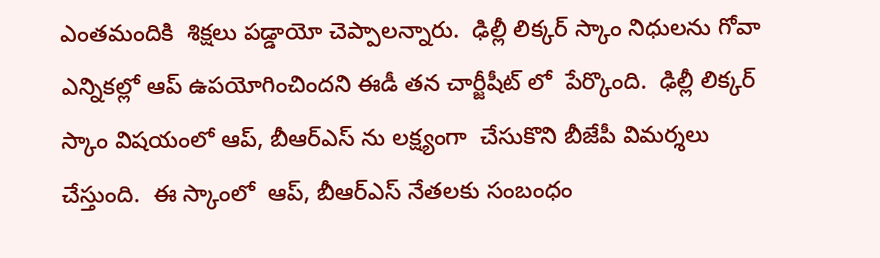ఎంతమందికి  శిక్షలు పడ్డాయో చెప్పాలన్నారు.  ఢిల్లీ లిక్కర్ స్కాం నిధులను గోవా ఎన్నికల్లో ఆప్ ఉపయోగించిందని ఈడీ తన చార్జీషీట్ లో  పేర్కొంది.  ఢిల్లీ లిక్కర్ స్కాం విషయంలో ఆప్, బీఆర్ఎస్ ను లక్ష్యంగా  చేసుకొని బీజేపీ విమర్శలు చేస్తుంది.  ఈ స్కాంలో  ఆప్, బీఆర్ఎస్ నేతలకు సంబంధం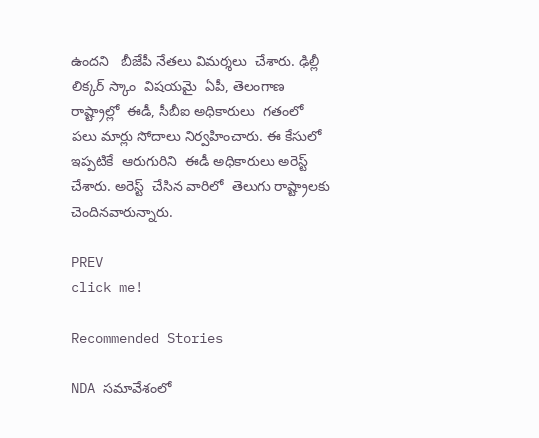ఉందని   బీజేపీ నేతలు విమర్శలు  చేశారు. ఢిల్లీ లిక్కర్ స్కాం  విషయమై  ఏపీ, తెలంగాణ రాష్ట్రాల్లో  ఈడీ, సీబీఐ అధికారులు  గతంలో  పలు మార్లు సోదాలు నిర్వహించారు. ఈ కేసులో  ఇప్పటికే  ఆరుగురిని  ఈడీ అధికారులు అరెస్ట్  చేశారు. అరెస్ట్  చేసిన వారిలో  తెలుగు రాష్ట్రాలకు  చెందినవారున్నారు.

PREV
click me!

Recommended Stories

NDA సమావేశంలో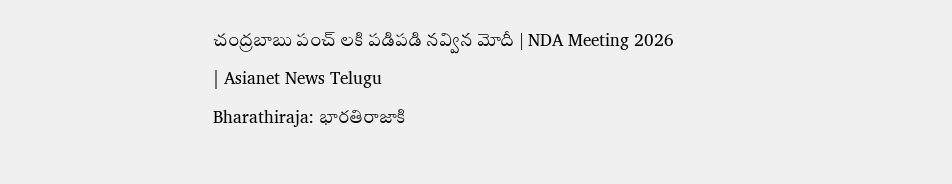చంద్రబాబు పంచ్ లకి పడిపడి నవ్విన మోదీ | NDA Meeting 2026 | Asianet News Telugu
Bharathiraja: భారతిరాజాకి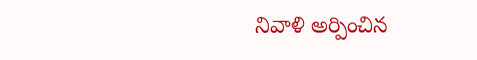నివాళి అర్పించిన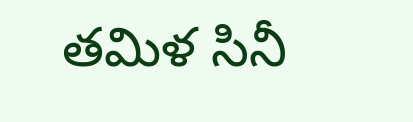తమిళ సినీ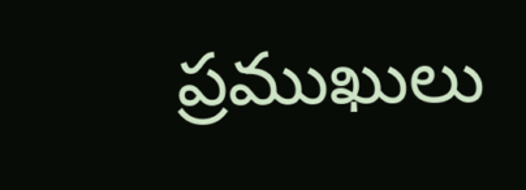ప్రముఖులు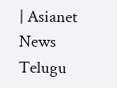| Asianet News Telugu